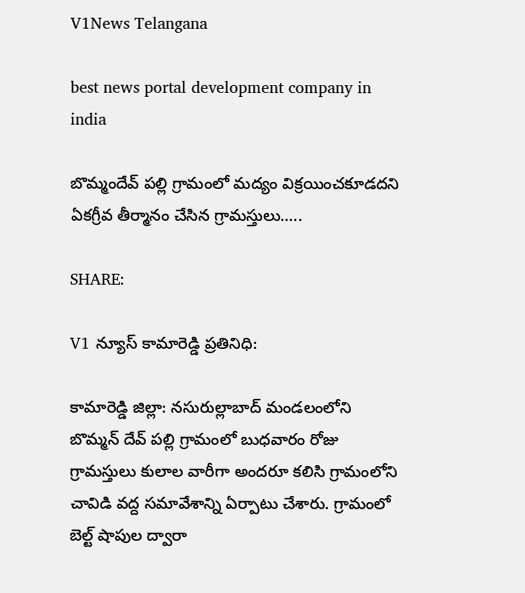V1News Telangana

best news portal development company in india

బొమ్మందేవ్ పల్లి గ్రామంలో మద్యం విక్రయించకూడదని ఏకగ్రీవ తీర్మానం చేసిన గ్రామస్తులు…..

SHARE:

V1 న్యూస్ కామారెడ్డి ప్రతినిధి:

కామారెడ్డి జిల్లా: నసురుల్లాబాద్ మండలంలోని బొమ్మన్ దేవ్ పల్లి గ్రామంలో బుధవారం రోజు గ్రామస్తులు కులాల వారీగా అందరూ కలిసి గ్రామంలోని చావిడి వద్ద సమావేశాన్ని ఏర్పాటు చేశారు. గ్రామంలో బెల్ట్ షాపుల ద్వారా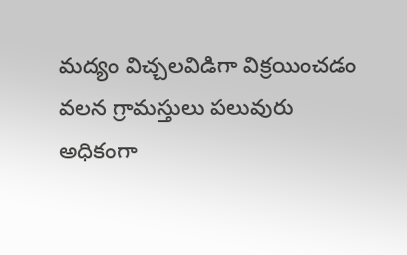మద్యం విచ్చలవిడిగా విక్రయించడం వలన గ్రామస్తులు పలువురు అధికంగా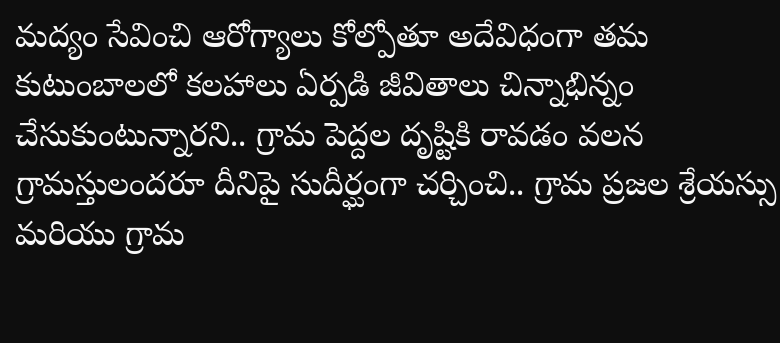మద్యం సేవించి ఆరోగ్యాలు కోల్పోతూ అదేవిధంగా తమ కుటుంబాలలో కలహాలు ఏర్పడి జీవితాలు చిన్నాభిన్నం చేసుకుంటున్నారని.. గ్రామ పెద్దల దృష్టికి రావడం వలన గ్రామస్తులందరూ దీనిపై సుదీర్ఘంగా చర్చించి.. గ్రామ ప్రజల శ్రేయస్సు మరియు గ్రామ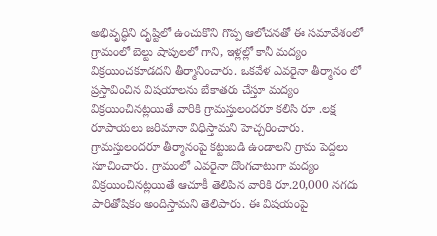అభివృద్ధిని దృష్టిలో ఉంచుకొని గొప్ప ఆలోచనతో ఈ సమావేశంలో గ్రామంలో బెల్టు షాపులలో గాని, ఇళ్లల్లో కానీ మద్యం విక్రయించకూడదని తీర్మానించారు. ఒకవేళ ఎవరైనా తీర్మానం లో ప్రస్తావించిన విషయాలను బేకాతరు చేస్తూ మద్యం విక్రయించినట్లయితే వారికి గ్రామస్తులందరూ కలిసి రూ .లక్ష రూపాయలు జరిమానా విధిస్తామని హెచ్చరించారు. గ్రామస్తులందరూ తీర్మానంపై కట్టుబడి ఉండాలని గ్రామ పెద్దలు సూచించారు. గ్రామంలో ఎవరైనా దొంగచాటుగా మద్యం విక్రయించినట్లయితే ఆచూకీ తెలిపిన వారికి రూ.20,000 నగదు పారితోషికం అందిస్తామని తెలిపారు. ఈ విషయంపై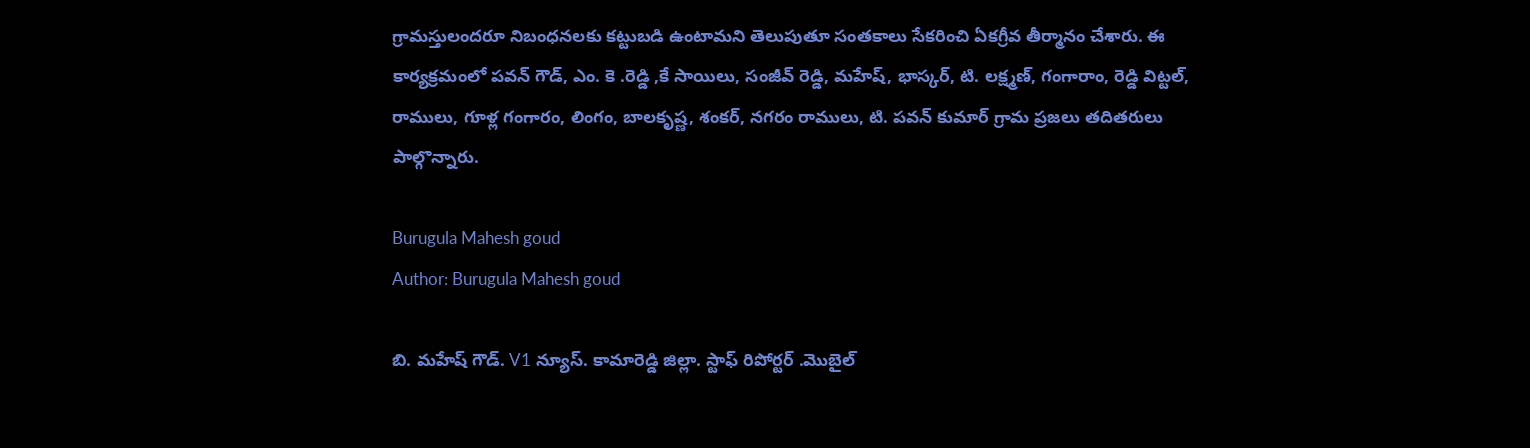గ్రామస్తులందరూ నిబంధనలకు కట్టుబడి ఉంటామని తెలుపుతూ సంతకాలు సేకరించి ఏకగ్రీవ తీర్మానం చేశారు. ఈ కార్యక్రమంలో పవన్ గౌడ్, ఎం. కె .రెడ్డి ,కే సాయిలు, సంజీవ్ రెడ్డి, మహేష్, భాస్కర్, టి. లక్ష్మణ్, గంగారాం, రెడ్డి విట్టల్, రాములు, గూళ్ల గంగారం, లింగం, బాలకృష్ణ, శంకర్, నగరం రాములు, టి. పవన్ కుమార్ గ్రామ ప్రజలు తదితరులు పాల్గొన్నారు.

Burugula Mahesh goud
Author: Burugula Mahesh goud

బి. మహేష్ గౌడ్. V1 న్యూస్. కామారెడ్డి జిల్లా. స్టాఫ్ రిపోర్టర్ .మొబైల్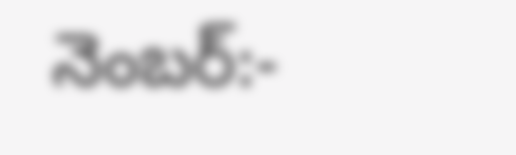నెంబర్:-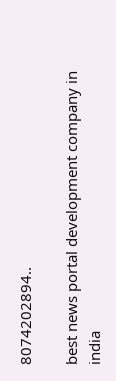8074202894..

best news portal development company in india